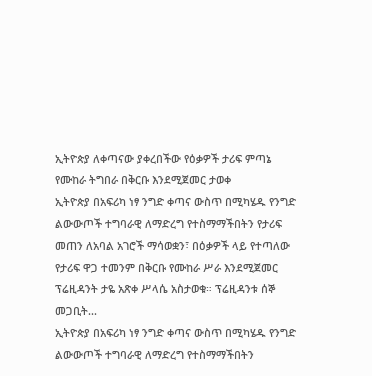ኢትዮጵያ ለቀጣናው ያቀረበችው የዕቃዎች ታሪፍ ምጣኔ የሙከራ ትግበራ በቅርቡ እንደሚጀመር ታወቀ
ኢትዮጵያ በአፍሪካ ነፃ ንግድ ቀጣና ውስጥ በሚካሄዱ የንግድ ልውውጦች ተግባራዊ ለማድረግ የተስማማችበትን የታሪፍ መጠን ለአባል አገሮች ማሳወቋን፣ በዕቃዎች ላይ የተጣለው የታሪፍ ዋጋ ተመንም በቅርቡ የሙከራ ሥራ እንደሚጀመር ፕሬዚዳንት ታዬ አጽቀ ሥላሴ አስታወቁ። ፕሬዚዳንቱ ሰኞ መጋቢት...
ኢትዮጵያ በአፍሪካ ነፃ ንግድ ቀጣና ውስጥ በሚካሄዱ የንግድ ልውውጦች ተግባራዊ ለማድረግ የተስማማችበትን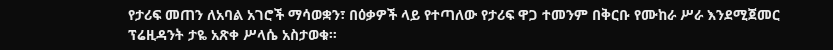የታሪፍ መጠን ለአባል አገሮች ማሳወቋን፣ በዕቃዎች ላይ የተጣለው የታሪፍ ዋጋ ተመንም በቅርቡ የሙከራ ሥራ እንደሚጀመር ፕሬዚዳንት ታዬ አጽቀ ሥላሴ አስታወቁ።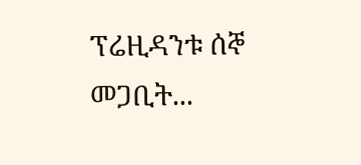ፕሬዚዳንቱ ሰኞ መጋቢት...